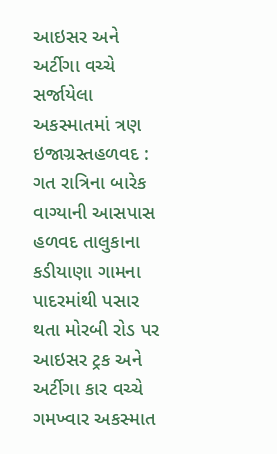આઇસર અને અર્ટીગા વચ્ચે સર્જાયેલા અકસ્માતમાં ત્રણ ઇજાગ્રસ્તહળવદ : ગત રાત્રિના બારેક વાગ્યાની આસપાસ હળવદ તાલુકાના કડીયાણા ગામના પાદરમાંથી પસાર થતા મોરબી રોડ પર આઇસર ટ્રક અને અર્ટીગા કાર વચ્ચે ગમખ્વાર અકસ્માત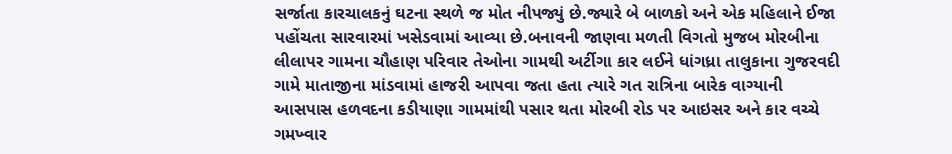સર્જાતા કારચાલકનું ઘટના સ્થળે જ મોત નીપજ્યું છે.જ્યારે બે બાળકો અને એક મહિલાને ઈજા પહોંચતા સારવારમાં ખસેડવામાં આવ્યા છે.બનાવની જાણવા મળતી વિગતો મુજબ મોરબીના લીલાપર ગામના ચૌહાણ પરિવાર તેઓના ગામથી અર્ટીગા કાર લઈને ધાંગધ્રા તાલુકાના ગુજરવદી ગામે માતાજીના માંડવામાં હાજરી આપવા જતા હતા ત્યારે ગત રાત્રિના બારેક વાગ્યાની આસપાસ હળવદના કડીયાણા ગામમાંથી પસાર થતા મોરબી રોડ પર આઇસર અને કાર વચ્ચે ગમખ્વાર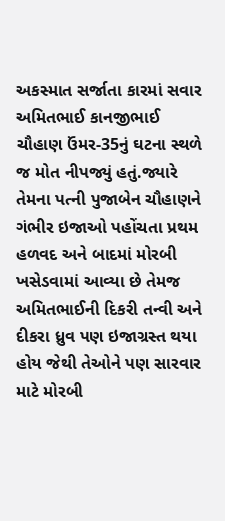અકસ્માત સર્જાતા કારમાં સવાર અમિતભાઈ કાનજીભાઈ ચૌહાણ ઉંમર-35નું ઘટના સ્થળે જ મોત નીપજ્યું હતું.જ્યારે તેમના પત્ની પુજાબેન ચૌહાણને ગંભીર ઇજાઓ પહોંચતા પ્રથમ હળવદ અને બાદમાં મોરબી ખસેડવામાં આવ્યા છે તેમજ અમિતભાઈની દિકરી તન્વી અને દીકરા ધ્રુવ પણ ઇજાગ્રસ્ત થયા હોય જેથી તેઓને પણ સારવાર માટે મોરબી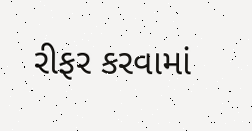રીફર કરવામાં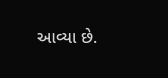આવ્યા છે.